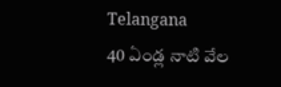Telangana
40 ఏండ్ల నాటి వేల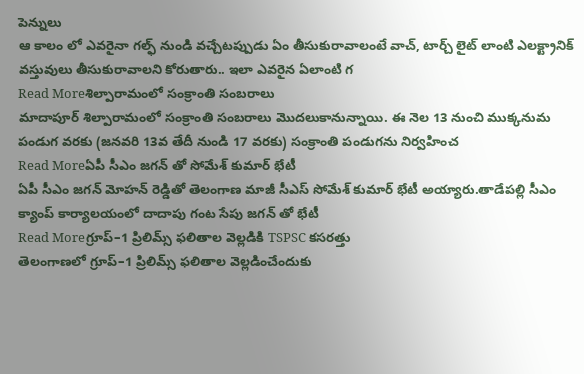పెన్నులు
ఆ కాలం లో ఎవరైనా గల్ఫ్ నుండి వచ్చేటప్పుడు ఏం తీసుకురావాలంటే వాచ్, టార్చ్ లైట్ లాంటి ఎలక్ట్రానిక్ వస్తువులు తీసుకురావాలని కోరుతారు.. ఇలా ఎవరైన ఏలాంటి గ
Read Moreశిల్పారామంలో సంక్రాంతి సంబరాలు
మాదాపూర్ శిల్పారామంలో సంక్రాంతి సంబరాలు మొదలుకానున్నాయి. ఈ నెల 13 నుంచి ముక్కనుమ పండుగ వరకు (జనవరి 13వ తేదీ నుండి 17 వరకు) సంక్రాంతి పండుగను నిర్వహించ
Read Moreఏపీ సీఎం జగన్ తో సోమేశ్ కుమార్ భేటీ
ఏపీ సీఎం జగన్ మోహన్ రెడ్డితో తెలంగాణ మాజీ సీఎస్ సోమేశ్ కుమార్ భేటీ అయ్యారు.తాడేపల్లి సీఎం క్యాంప్ కార్యాలయంలో దాదాపు గంట సేపు జగన్ తో భేటీ
Read Moreగ్రూప్–1 ప్రిలిమ్స్ ఫలితాల వెల్లడికి TSPSC కసరత్తు
తెలంగాణలో గ్రూప్–1 ప్రిలిమ్స్ ఫలితాల వెల్లడించేందుకు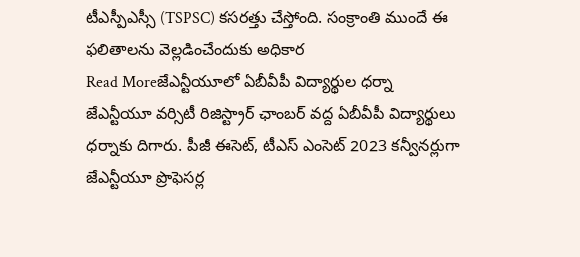టీఎస్పీఎస్సీ (TSPSC) కసరత్తు చేస్తోంది. సంక్రాంతి ముందే ఈ ఫలితాలను వెల్లడించేందుకు అధికార
Read Moreజేఎన్టీయూలో ఏబీవీపీ విద్యార్థుల ధర్నా
జేఎన్టీయూ వర్సిటీ రిజిస్ట్రార్ ఛాంబర్ వద్ద ఏబీవీపీ విద్యార్థులు ధర్నాకు దిగారు. పీజీ ఈసెట్, టీఎస్ ఎంసెట్ 2023 కన్వీనర్లుగా జేఎన్టీయూ ప్రొఫెసర్ల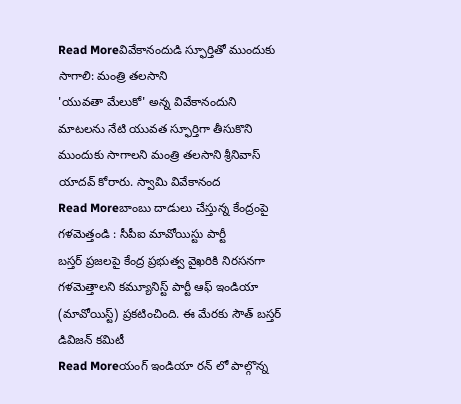Read Moreవివేకానందుడి స్ఫూర్తితో ముందుకు సాగాలి: మంత్రి తలసాని
'యువతా మేలుకో' అన్న వివేకానందుని మాటలను నేటి యువత స్ఫూర్తిగా తీసుకొని ముందుకు సాగాలని మంత్రి తలసాని శ్రీనివాస్ యాదవ్ కోరారు. స్వామి వివేకానంద
Read Moreబాంబు దాడులు చేస్తున్న కేంద్రంపై గళమెత్తండి : సీపీఐ మావోయిస్టు పార్టీ
బస్తర్ ప్రజలపై కేంద్ర ప్రభుత్వ వైఖరికి నిరసనగా గళమెత్తాలని కమ్యూనిస్ట్ పార్టీ ఆఫ్ ఇండియా (మావోయిస్ట్) ప్రకటించింది. ఈ మేరకు సౌత్ బస్తర్ డివిజన్ కమిటీ
Read Moreయంగ్ ఇండియా రన్ లో పాల్గొన్న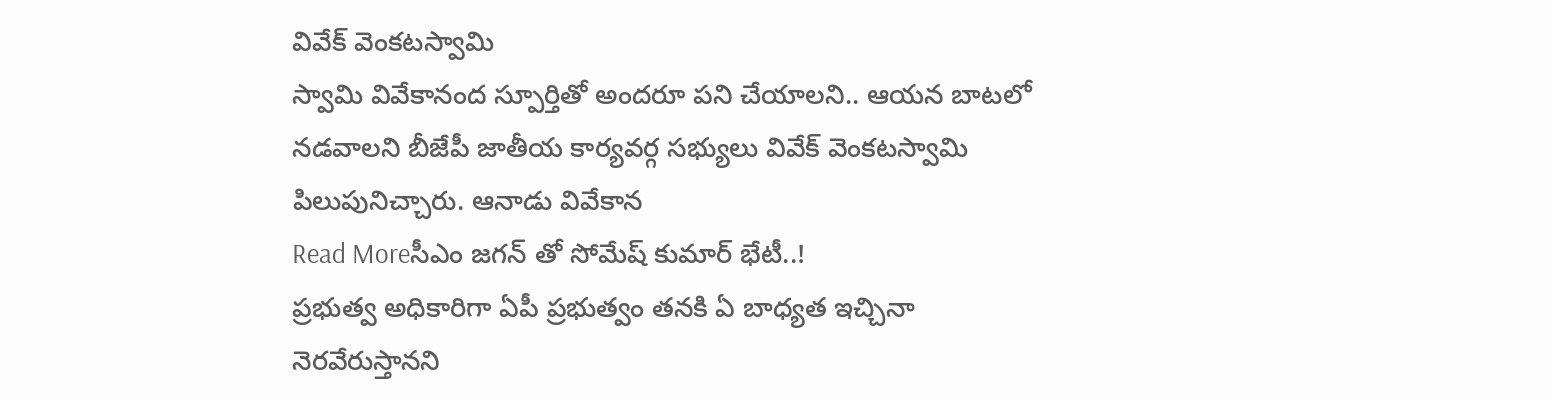వివేక్ వెంకటస్వామి
స్వామి వివేకానంద స్పూర్తితో అందరూ పని చేయాలని.. ఆయన బాటలో నడవాలని బీజేపీ జాతీయ కార్యవర్గ సభ్యులు వివేక్ వెంకటస్వామి పిలుపునిచ్చారు. ఆనాడు వివేకాన
Read Moreసీఎం జగన్ తో సోమేష్ కుమార్ భేటీ..!
ప్రభుత్వ అధికారిగా ఏపీ ప్రభుత్వం తనకి ఏ బాధ్యత ఇచ్చినా నెరవేరుస్తానని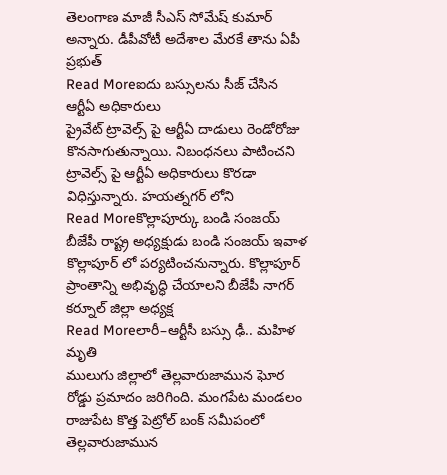తెలంగాణ మాజీ సీఎస్ సోమేష్ కుమార్ అన్నారు. డీపీవోటీ అదేశాల మేరకే తాను ఏపీ ప్రభుత్
Read Moreఐదు బస్సులను సీజ్ చేసిన ఆర్టీఏ అధికారులు
ప్రైవేట్ ట్రావెల్స్ పై ఆర్టీఏ దాడులు రెండోరోజు కొనసాగుతున్నాయి. నిబంధనలు పాటించని ట్రావెల్స్ పై ఆర్టీఏ అధికారులు కొరడా విధిస్తున్నారు. హయత్నగర్ లోని
Read Moreకొల్లాపూర్కు బండి సంజయ్
బీజేపీ రాష్ట్ర అధ్యక్షుడు బండి సంజయ్ ఇవాళ కొల్లాపూర్ లో పర్యటించనున్నారు. కొల్లాపూర్ ప్రాంతాన్ని అభివృద్ధి చేయాలని బీజేపీ నాగర్ కర్నూల్ జిల్లా అధ్యక్ష
Read Moreలారీ–ఆర్టీసీ బస్సు ఢీ.. మహిళ మృతి
ములుగు జిల్లాలో తెల్లవారుజామున ఘోర రోడ్డు ప్రమాదం జరిగింది. మంగపేట మండలం రాజుపేట కొత్త పెట్రోల్ బంక్ సమీపంలో తెల్లవారుజామున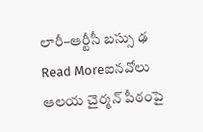లారీ–ఆర్టీసీ బస్సు ఢ
Read Moreఐనవోలు ఆలయ చైర్మన్ పీఠంపై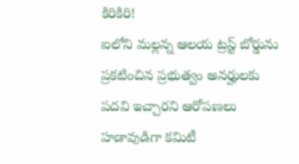కిరికిరి!
ఐలోని మల్లన్న ఆలయ ట్రస్ట్ బోర్డును ప్రకటించిన ప్రభుత్వం అనర్హులకు పదవి ఇచ్చారని ఆరోపణలు హడావుడిగా కమిటీ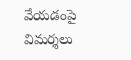వేయడంపై విమర్శలు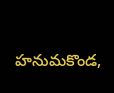హనుమకొండ,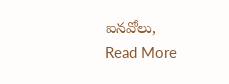ఐనవోలు,
Read More